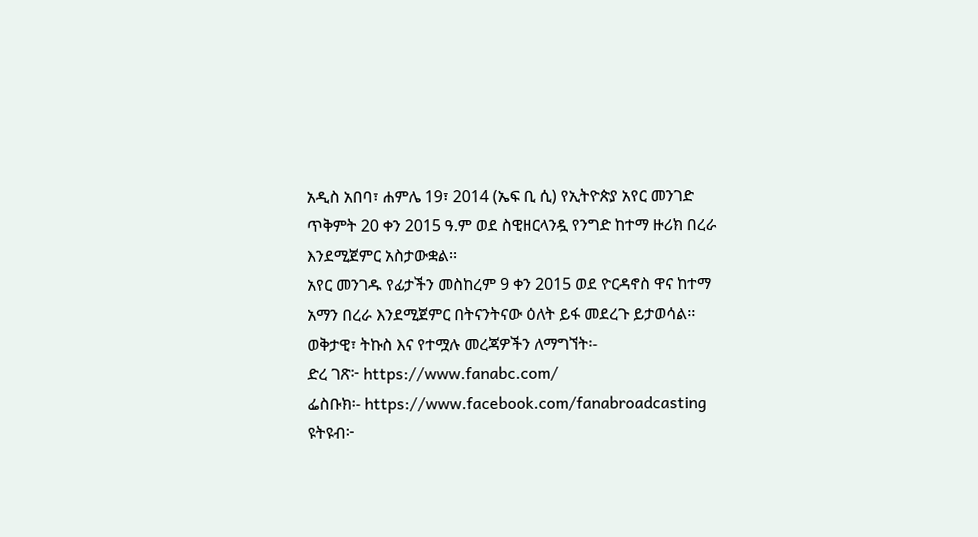አዲስ አበባ፣ ሐምሌ 19፣ 2014 (ኤፍ ቢ ሲ) የኢትዮጵያ አየር መንገድ ጥቅምት 20 ቀን 2015 ዓ.ም ወደ ስዊዘርላንዷ የንግድ ከተማ ዙሪክ በረራ እንደሚጀምር አስታውቋል፡፡
አየር መንገዱ የፊታችን መስከረም 9 ቀን 2015 ወደ ዮርዳኖስ ዋና ከተማ አማን በረራ እንደሚጀምር በትናንትናው ዕለት ይፋ መደረጉ ይታወሳል፡፡
ወቅታዊ፣ ትኩስ እና የተሟሉ መረጃዎችን ለማግኘት፡-
ድረ ገጽ፦ https://www.fanabc.com/
ፌስቡክ፡- https://www.facebook.com/fanabroadcasting
ዩትዩብ፦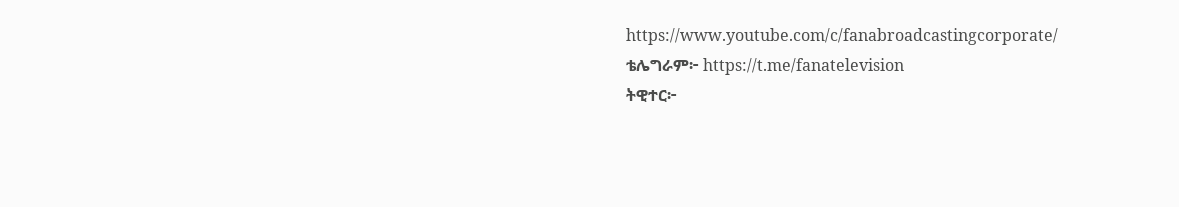https://www.youtube.com/c/fanabroadcastingcorporate/
ቴሌግራም፦ https://t.me/fanatelevision
ትዊተር፦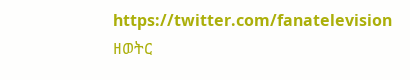https://twitter.com/fanatelevision
ዘወትር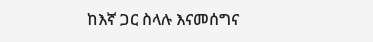ከእኛ ጋር ስላሉ እናመሰግና